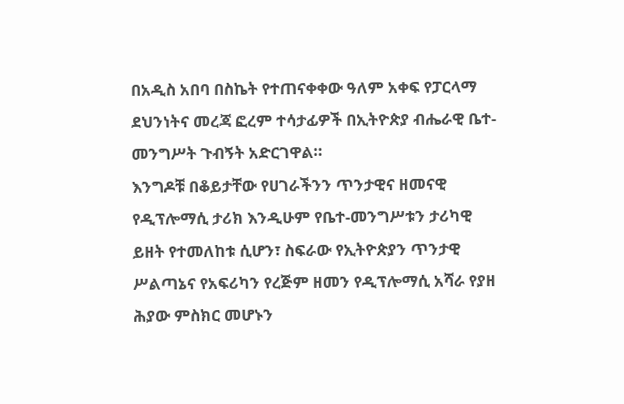በአዲስ አበባ በስኬት የተጠናቀቀው ዓለም አቀፍ የፓርላማ ደህንነትና መረጃ ፎረም ተሳታፊዎች በኢትዮጵያ ብሔራዊ ቤተ-መንግሥት ጉብኝት አድርገዋል።
እንግዶቹ በቆይታቸው የሀገራችንን ጥንታዊና ዘመናዊ የዲፕሎማሲ ታሪክ እንዲሁም የቤተ-መንግሥቱን ታሪካዊ ይዘት የተመለከቱ ሲሆን፣ ስፍራው የኢትዮጵያን ጥንታዊ ሥልጣኔና የአፍሪካን የረጅም ዘመን የዲፕሎማሲ አሻራ የያዘ ሕያው ምስክር መሆኑን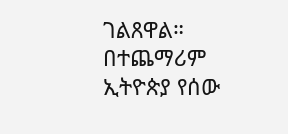ገልጸዋል።
በተጨማሪም ኢትዮጵያ የሰው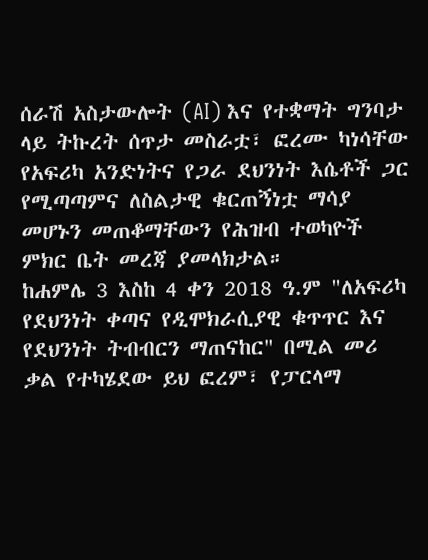ሰራሽ አስታውሎት (AI) እና የተቋማት ግንባታ ላይ ትኩረት ሰጥታ መስራቷ፣ ፎረሙ ካነሳቸው የአፍሪካ አንድነትና የጋራ ደህንነት እሴቶች ጋር የሚጣጣምና ለስልታዊ ቁርጠኝነቷ ማሳያ መሆኑን መጠቆማቸውን የሕዝብ ተወካዮች ምክር ቤት መረጃ ያመላክታል።
ከሐምሌ 3 እስከ 4 ቀን 2018 ዓ.ም "ለአፍሪካ የደህንነት ቀጣና የዲሞክራሲያዊ ቁጥጥር እና የደህንነት ትብብርን ማጠናከር" በሚል መሪ ቃል የተካሄደው ይህ ፎረም፣ የፓርላማ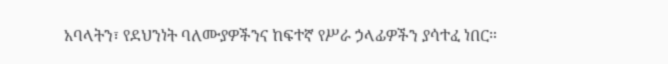አባላትን፣ የደህንነት ባለሙያዎችንና ከፍተኛ የሥራ ኃላፊዎችን ያሳተፈ ነበር።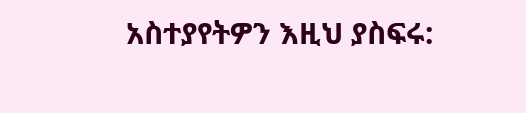አስተያየትዎን እዚህ ያስፍሩ: